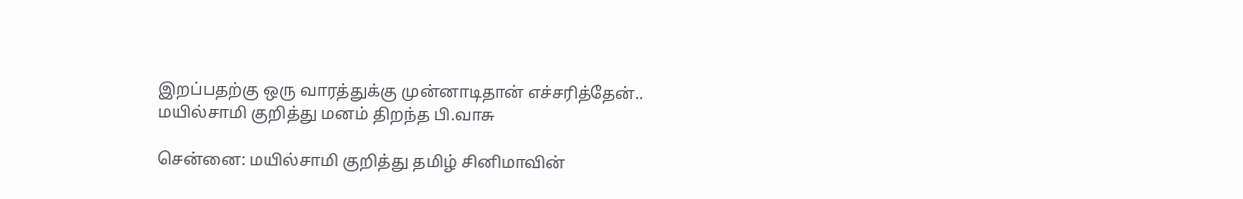இறப்பதற்கு ஒரு வாரத்துக்கு முன்னாடிதான் எச்சரித்தேன்.. மயில்சாமி குறித்து மனம் திறந்த பி.வாசு

சென்னை: மயில்சாமி குறித்து தமிழ் சினிமாவின்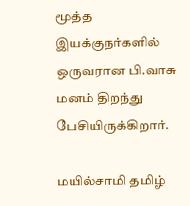மூத்த இயக்குநர்களில் ஒருவரான பி.வாசு மனம் திறந்து பேசியிருக்கிறார்.

மயில்சாமி தமிழ்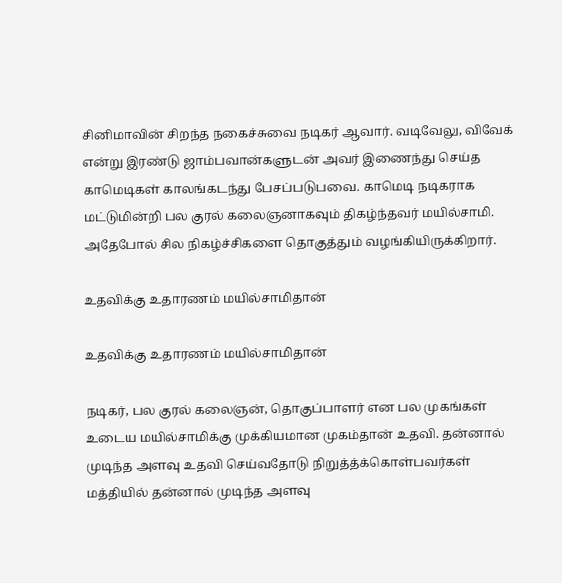சினிமாவின் சிறந்த நகைச்சுவை நடிகர் ஆவார். வடிவேலு, விவேக் என்று இரண்டு ஜாம்பவான்களுடன் அவர் இணைந்து செய்த காமெடிகள் காலங்கடந்து பேசப்படுபவை. காமெடி நடிகராக மட்டுமின்றி பல குரல் கலைஞனாகவும் திகழ்ந்தவர் மயில்சாமி. அதேபோல் சில நிகழ்ச்சிகளை தொகுத்தும் வழங்கியிருக்கிறார்.

உதவிக்கு உதாரணம் மயில்சாமிதான்

உதவிக்கு உதாரணம் மயில்சாமிதான்

நடிகர், பல குரல் கலைஞன், தொகுப்பாளர் என பல முகங்கள் உடைய மயில்சாமிக்கு முக்கியமான முகம்தான் உதவி. தன்னால் முடிந்த அளவு உதவி செய்வதோடு நிறுத்த்க்கொள்பவர்கள் மத்தியில் தன்னால் முடிந்த அளவு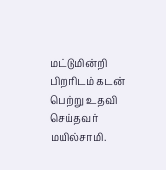மட்டுமின்றி பிறரிடம் கடன் பெற்று உதவி செய்தவர் மயில்சாமி.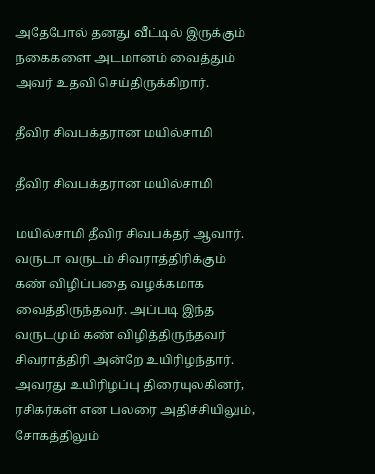அதேபோல் தனது வீட்டில் இருக்கும் நகைகளை அடமானம் வைத்தும் அவர் உதவி செய்திருக்கிறார்.

தீவிர சிவபக்தரான மயில்சாமி

தீவிர சிவபக்தரான மயில்சாமி

மயில்சாமி தீவிர சிவபக்தர் ஆவார். வருடா வருடம் சிவராத்திரிக்கும் கண் விழிப்பதை வழக்கமாக வைத்திருந்தவர். அப்படி இந்த வருடமும் கண் விழித்திருந்தவர் சிவராத்திரி அன்றே உயிரிழந்தார். அவரது உயிரிழப்பு திரையுலகினர், ரசிகர்கள் என பலரை அதிச்சியிலும், சோகத்திலும்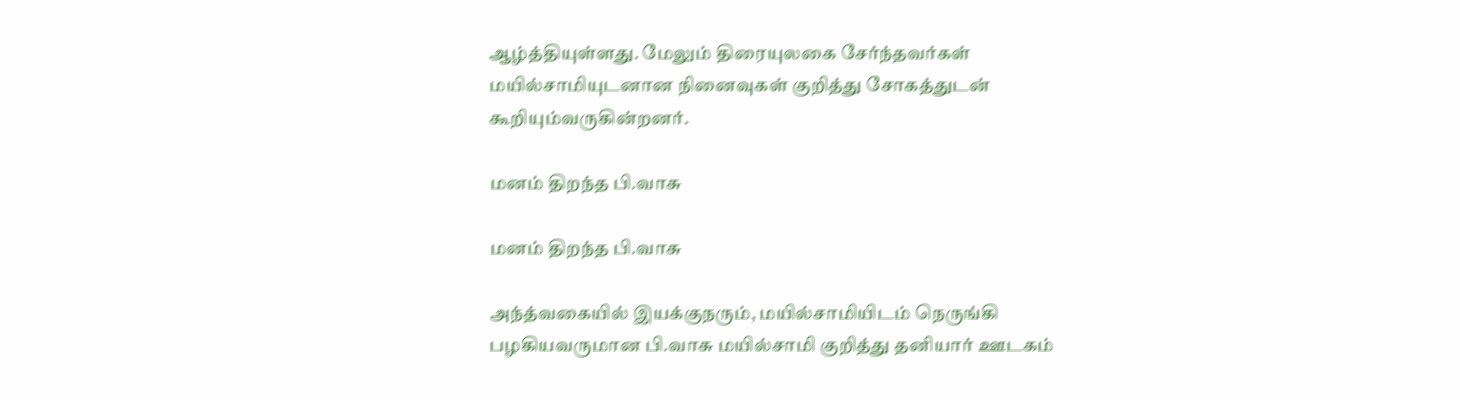ஆழ்த்தியுள்ளது. மேலும் திரையுலகை சேர்ந்தவர்கள் மயில்சாமியுடனான நினைவுகள் குறித்து சோகத்துடன் கூறியும்வருகின்றனர்.

மனம் திறந்த பி.வாசு

மனம் திறந்த பி.வாசு

அந்த்வகையில் இயக்குநரும், மயில்சாமியிடம் நெருங்கி பழகியவருமான பி.வாசு மயில்சாமி குறித்து தனியார் ஊடகம்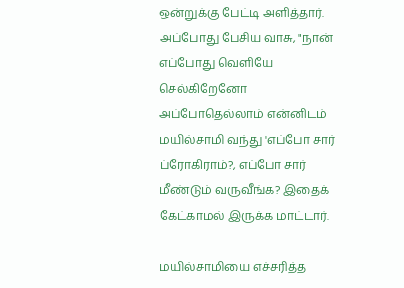ஒன்றுக்கு பேட்டி அளித்தார். அப்போது பேசிய வாசு, "நான் எப்போது வெளியே செல்கிறேனோ அப்போதெல்லாம் என்னிடம் மயில்சாமி வந்து 'எப்போ சார் ப்ரோகிராம்?, எப்போ சார் மீண்டும் வருவீங்க? இதைக் கேட்காமல் இருக்க மாட்டார்.

மயில்சாமியை எச்சரித்த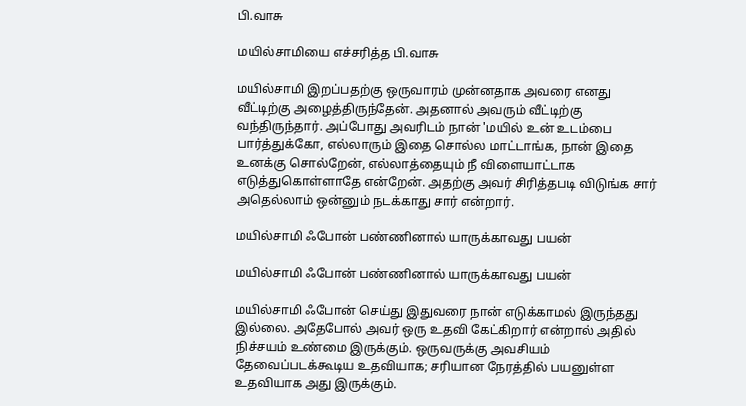பி.வாசு

மயில்சாமியை எச்சரித்த பி.வாசு

மயில்சாமி இறப்பதற்கு ஒருவாரம் முன்னதாக அவரை எனது வீட்டிற்கு அழைத்திருந்தேன். அதனால் அவரும் வீட்டிற்கு வந்திருந்தார். அப்போது அவரிடம் நான் 'மயில் உன் உடம்பை பார்த்துக்கோ, எல்லாரும் இதை சொல்ல மாட்டாங்க, நான் இதை உனக்கு சொல்றேன், எல்லாத்தையும் நீ விளையாட்டாக எடுத்துகொள்ளாதே என்றேன். அதற்கு அவர் சிரித்தபடி விடுங்க சார் அதெல்லாம் ஒன்னும் நடக்காது சார் என்றார்.

மயில்சாமி ஃபோன் பண்ணினால் யாருக்காவது பயன்

மயில்சாமி ஃபோன் பண்ணினால் யாருக்காவது பயன்

மயில்சாமி ஃபோன் செய்து இதுவரை நான் எடுக்காமல் இருந்தது இல்லை. அதேபோல் அவர் ஒரு உதவி கேட்கிறார் என்றால் அதில் நிச்சயம் உண்மை இருக்கும். ஒருவருக்கு அவசியம் தேவைப்படக்கூடிய உதவியாக; சரியான நேரத்தில் பயனுள்ள உதவியாக அது இருக்கும்.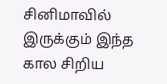சினிமாவில் இருக்கும் இந்த கால சிறிய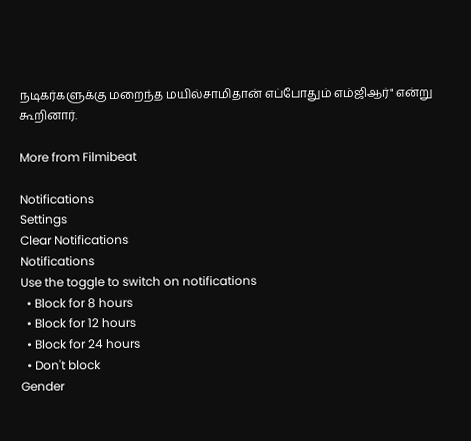நடிகர்களுக்கு மறைந்த மயில்சாமிதான் எப்போதும் எம்ஜிஆர்" என்று கூறினார்.

More from Filmibeat

Notifications
Settings
Clear Notifications
Notifications
Use the toggle to switch on notifications
  • Block for 8 hours
  • Block for 12 hours
  • Block for 24 hours
  • Don't block
Gender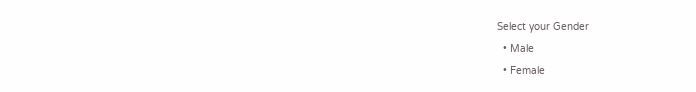Select your Gender
  • Male
  • Female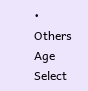• Others
Age
Select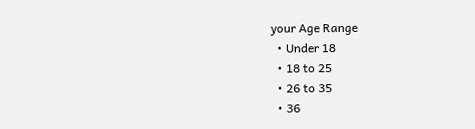your Age Range
  • Under 18
  • 18 to 25
  • 26 to 35
  • 36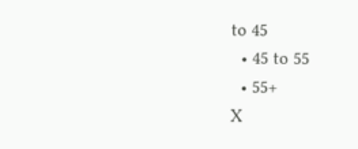to 45
  • 45 to 55
  • 55+
X